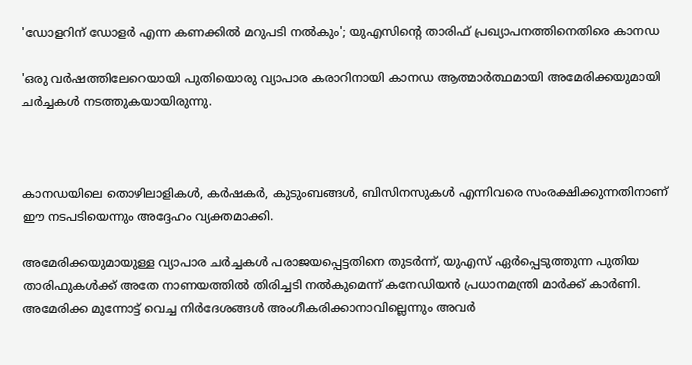'ഡോളറിന് ഡോളര്‍ എന്ന കണക്കില്‍ മറുപടി നല്‍കും'; യുഎസിന്റെ താരിഫ് പ്രഖ്യാപനത്തിനെതിരെ കാനഡ

'ഒരു വര്‍ഷത്തിലേറെയായി പുതിയൊരു വ്യാപാര കരാറിനായി കാനഡ ആത്മാര്‍ത്ഥമായി അമേരിക്കയുമായി ചര്‍ച്ചകള്‍ നടത്തുകയായിരുന്നു.



കാനഡയിലെ തൊഴിലാളികള്‍, കര്‍ഷകര്‍, കുടുംബങ്ങള്‍, ബിസിനസുകള്‍ എന്നിവരെ സംരക്ഷിക്കുന്നതിനാണ് ഈ നടപടിയെന്നും അദ്ദേഹം വ്യക്തമാക്കി.

അമേരിക്കയുമായുള്ള വ്യാപാര ചര്‍ച്ചകള്‍ പരാജയപ്പെട്ടതിനെ തുടര്‍ന്ന്, യുഎസ് ഏര്‍പ്പെടുത്തുന്ന പുതിയ താരിഫുകള്‍ക്ക് അതേ നാണയത്തില്‍ തിരിച്ചടി നല്‍കുമെന്ന് കനേഡിയന്‍ പ്രധാനമന്ത്രി മാര്‍ക്ക് കാര്‍ണി. അമേരിക്ക മുന്നോട്ട് വെച്ച നിര്‍ദേശങ്ങള്‍ അംഗീകരിക്കാനാവില്ലെന്നും അവര്‍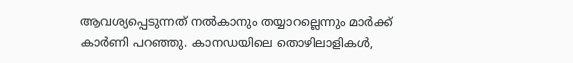ആവശ്യപ്പെടുന്നത് നല്‍കാനും തയ്യാറല്ലെന്നും മാര്‍ക്ക് കാര്‍ണി പറഞ്ഞു. കാനഡയിലെ തൊഴിലാളികള്‍,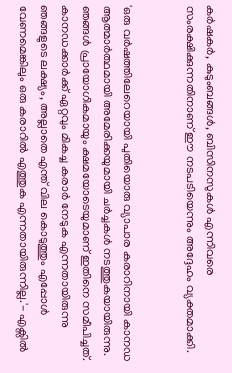കര്‍ഷകര്‍, കുടുംബങ്ങള്‍, ബിസിനസുകള്‍ എന്നിവരെ സംരക്ഷിക്കുന്നതിനാണ് ഈ നടപടിയെന്നും അദ്ദേഹം വ്യക്തമാക്കി.


'ഒരു വര്‍ഷത്തിലേറെയായി പുതിയൊരു വ്യാപാര കരാറിനായി കാനഡ ആത്മാര്‍ത്ഥമായി അമേരിക്കയുമായി ചര്‍ച്ചകള്‍ നടത്തുകയായിരുന്നു. ഞങ്ങള്‍ പ്രായോഗികമായും ക്ഷമയോടെയുമാണ് ഇതിനെ സമീപിച്ചത്. കാനഡക്കാര്‍ക്ക് ഏറ്റവും മികച്ച കരാര്‍ നേടുക എന്നതായിരുന്നു ഞങ്ങളുടെ ലക്ഷ്യം, അല്ലാതെ എന്ത് വില കൊടുത്തും എപ്പോള്‍ വേണമെങ്കിലും ഒരു കരാറില്‍ എത്തുക എന്നതായിരുന്നില്ല.'- എക്സില്‍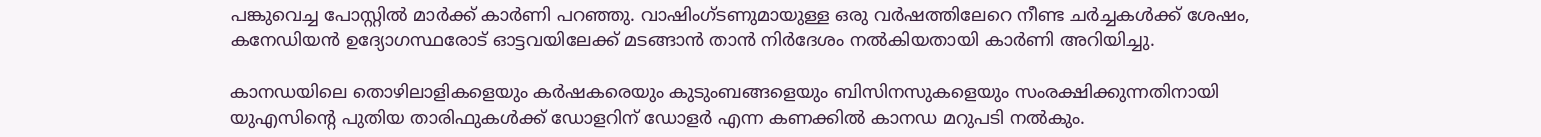പങ്കുവെച്ച പോസ്റ്റില്‍ മാര്‍ക്ക് കാര്‍ണി പറഞ്ഞു. വാഷിംഗ്ടണുമായുള്ള ഒരു വര്‍ഷത്തിലേറെ നീണ്ട ചര്‍ച്ചകള്‍ക്ക് ശേഷം, കനേഡിയന്‍ ഉദ്യോഗസ്ഥരോട് ഓട്ടവയിലേക്ക് മടങ്ങാന്‍ താന്‍ നിര്‍ദേശം നല്‍കിയതായി കാര്‍ണി അറിയിച്ചു.

കാനഡയിലെ തൊഴിലാളികളെയും കര്‍ഷകരെയും കുടുംബങ്ങളെയും ബിസിനസുകളെയും സംരക്ഷിക്കുന്നതിനായി യുഎസിന്റെ പുതിയ താരിഫുകള്‍ക്ക് ഡോളറിന് ഡോളര്‍ എന്ന കണക്കില്‍ കാനഡ മറുപടി നല്‍കും.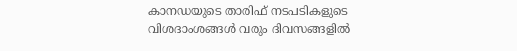കാനഡയുടെ താരിഫ് നടപടികളുടെ വിശദാംശങ്ങള്‍ വരും ദിവസങ്ങളില്‍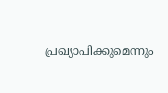പ്രഖ്യാപിക്കുമെന്നും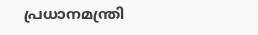പ്രധാനമന്ത്രി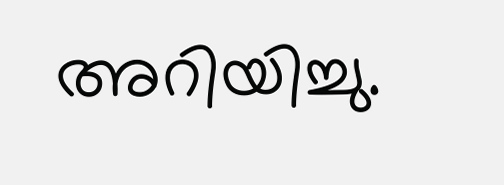അറിയിച്ചു.